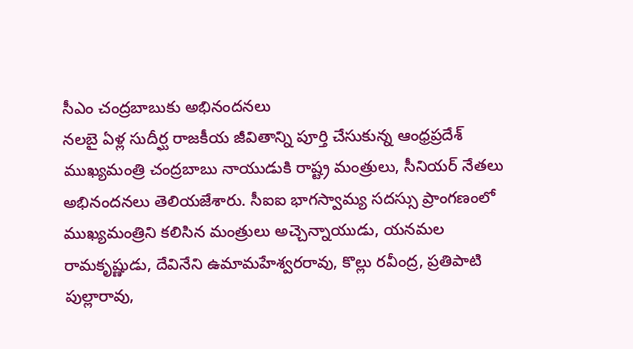సీఎం చంద్రబాబుకు అభినందనలు
నలబై ఏళ్ల సుదీర్ఘ రాజకీయ జీవితాన్ని పూర్తి చేసుకున్న ఆంధ్రప్రదేశ్ ముఖ్యమంత్రి చంద్రబాబు నాయుడుకి రాష్ట్ర మంత్రులు, సీనియర్ నేతలు అభినందనలు తెలియజేశారు. సీఐఐ భాగస్వామ్య సదస్సు ప్రాంగణంలో ముఖ్యమంత్రిని కలిసిన మంత్రులు అచ్చెన్నాయుడు, యనమల రామకృష్ణుడు, దేవినేని ఉమామహేశ్వరరావు, కొల్లు రవీంద్ర, ప్రతిపాటి పుల్లారావు,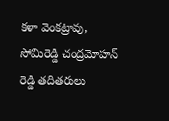కళా వెంకట్రావు, సోమిరెడ్డి చంద్రమోహన్ రెడ్డి తదితరులు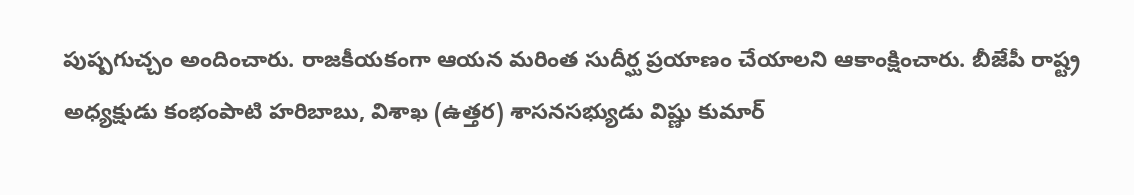పుష్పగుచ్చం అందించారు. రాజకీయకంగా ఆయన మరింత సుదీర్ఘ ప్రయాణం చేయాలని ఆకాంక్షించారు. బీజేపీ రాష్ట్ర అధ్యక్షుడు కంభంపాటి హరిబాబు, విశాఖ (ఉత్తర) శాసనసభ్యుడు విష్ణు కుమార్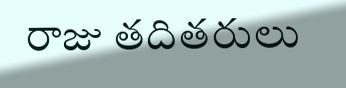రాజు తదితరులు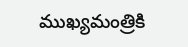ముఖ్యమంత్రికి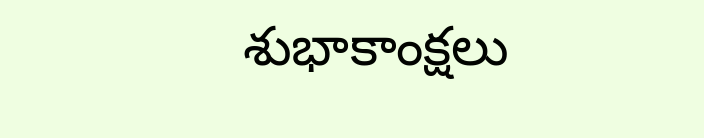శుభాకాంక్షలు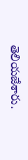తెలియజేశారు.